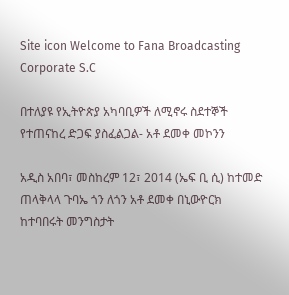Site icon Welcome to Fana Broadcasting Corporate S.C

በተለያዩ የኢትዮጵያ አካባቢዎች ለሚኖሩ ስደተኞች የተጠናከረ ድጋፍ ያስፈልጋል- አቶ ደመቀ መኮንን

አዲስ አበባ፣ መስከረም 12፣ 2014 (ኤፍ ቢ ሲ) ከተመድ ጠላቅላላ ጉባኤ ጎን ለጎን አቶ ደመቀ በኒውዮርክ ከተባበሩት መንግስታት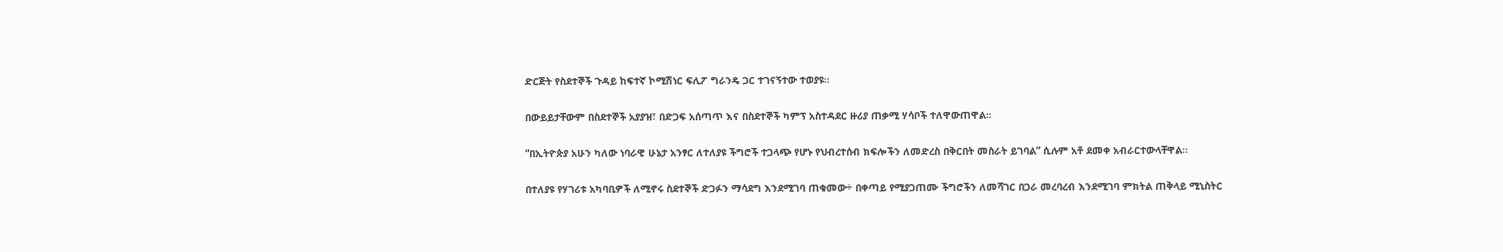ድርጅት የስደተኞች ጉዳይ ከፍተኛ ኮሚሽነር ፍሊፖ ግራንዴ ጋር ተገናኝተው ተወያዩ፡፡

በውይይታቸውም በስደተኞች አያያዝ፣ በድጋፍ አሰጣጥ እና በስደተኞች ካምፕ አስተዳደር ዙሪያ ጠቃሚ ሃሳቦች ተለዋውጠዋል።

“በኢትዮጵያ አሁን ካለው ነባራዊ ሁኔታ አንፃር ለተለያዩ ችግሮች ተጋላጭ የሆኑ የህብረተሰብ ክፍሎችን ለመድረስ በቅርበት መስራት ይገባል” ሲሉም አቶ ደመቀ አብራርተውላቸዋል፡፡

በተለያዩ የሃገሪቱ አካባቢዎች ለሚኖሩ ስደተኞች ድጋፉን ማሳደግ እንደሚገባ ጠቁመው÷ በቀጣይ የሚያጋጠሙ ችግሮችን ለመሻገር በጋራ መረባረብ እንደሚገባ ምክትል ጠቅላይ ሚኒስትር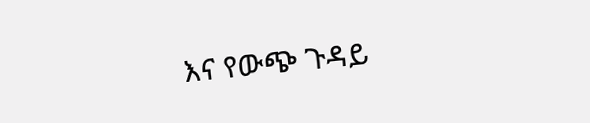እና የውጭ ጉዳይ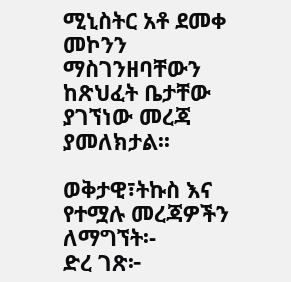ሚኒስትር አቶ ደመቀ መኮንን ማስገንዘባቸውን ከጽህፈት ቤታቸው ያገኘነው መረጃ ያመለክታል፡፡

ወቅታዊ፣ትኩስ እና የተሟሉ መረጃዎችን ለማግኘት፡-
ድረ ገጽ፦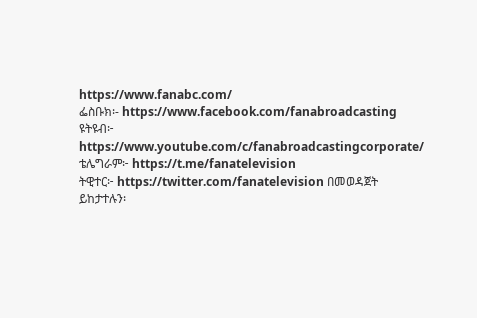https://www.fanabc.com/
ፌስቡክ፡- https://www.facebook.com/fanabroadcasting
ዩትዩብ፦ https://www.youtube.com/c/fanabroadcastingcorporate/
ቴሌግራም፦ https://t.me/fanatelevision
ትዊተር፦ https://twitter.com/fanatelevision በመወዳጀት ይከታተሉን፡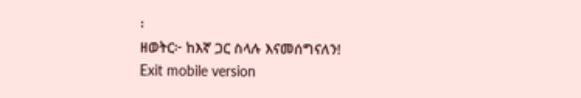፡
ዘወትር፦ ከእኛ ጋር ስላሉ እናመሰግናለን!
Exit mobile version